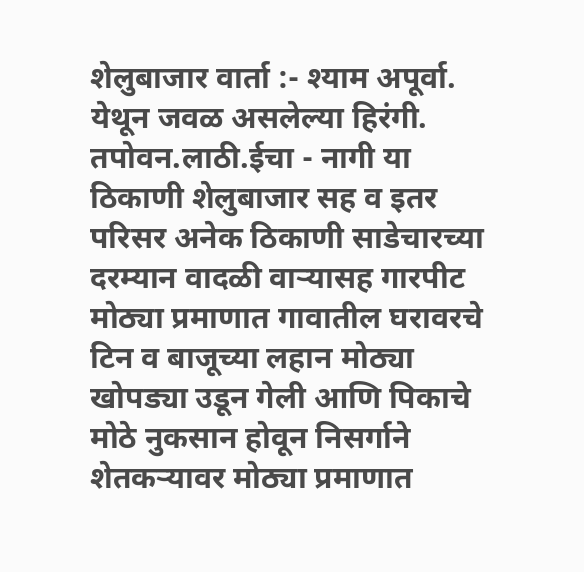शेलुबाजार वार्ता :- श्याम अपूर्वा.
येथून जवळ असलेल्या हिरंगी. तपोवन.लाठी.ईचा - नागी या ठिकाणी शेलुबाजार सह व इतर परिसर अनेक ठिकाणी साडेचारच्या दरम्यान वादळी वाऱ्यासह गारपीट मोठ्या प्रमाणात गावातील घरावरचे टिन व बाजूच्या लहान मोठ्या खोपड्या उडून गेली आणि पिकाचे मोठे नुकसान होवून निसर्गाने शेतकऱ्यावर मोठ्या प्रमाणात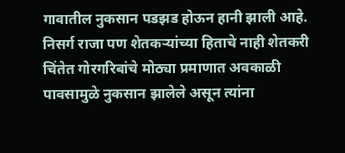गावातील नुकसान पडझड होऊन हानी झाली आहे.
निसर्ग राजा पण शेतकऱ्यांच्या हिताचे नाही शेतकरी चिंतेत गोरगरिबांचे मोठ्या प्रमाणात अवकाळी पावसामुळे नुकसान झालेले असून त्यांना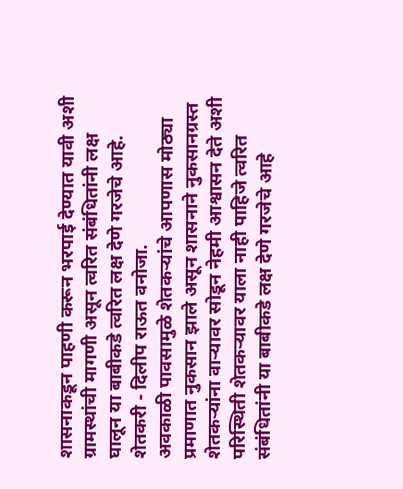शासनाकडून पाहणी करून भरपाई देण्यात यावी अशी ग्रामस्थांची मागणी असून त्वरित संबंधितांनी लक्ष घालून या बाबीकडे त्वरित लक्ष देणे गरजेचे आहे. शेतकरी - दिलीप राऊत वनोजा.
अवकाळी पावसामुळे शेतकऱ्यांचे आपणास मोठ्या प्रमाणात नुकसान झाले असून शासनाने नुकसानग्रस्त शेतकऱ्यांना वाऱ्यावर सोडून नेहमी आश्वासन देते अशी परिस्थिती शेतकऱ्यावर याला नाही पाहिजे त्वरित संबंधितांनी या बाबीकडे लक्ष देणे गरजेचे आहे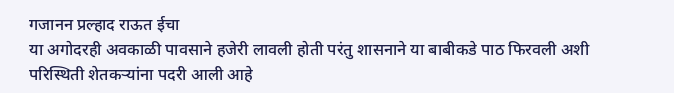गजानन प्रल्हाद राऊत ईचा
या अगोदरही अवकाळी पावसाने हजेरी लावली होती परंतु शासनाने या बाबीकडे पाठ फिरवली अशी परिस्थिती शेतकऱ्यांना पदरी आली आहे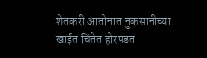शेतकरी आतोनात नुकसानीच्या खाईत चिंतेत होरपडत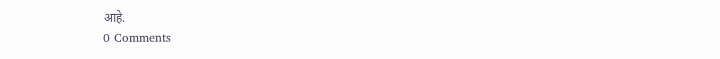आहे.
0 Comments